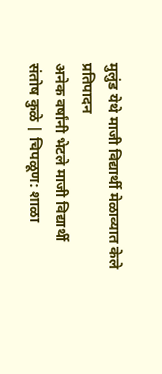मुलुंड येथे माजी विद्यार्थी मेळाव्यात केले प्रतिपादन
अनेक वर्षांनी भेटले माजी विद्यार्थी
संतोष कुळे | चिपळूण: शाळा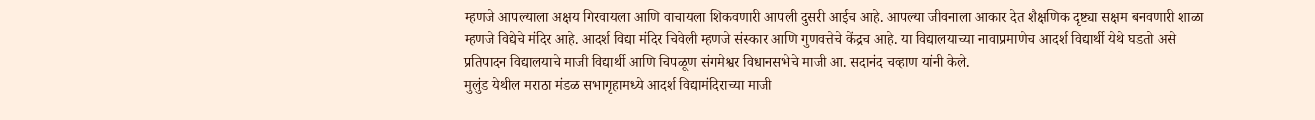म्हणजे आपल्याला अक्षय गिरवायला आणि वाचायला शिकवणारी आपली दुसरी आईच आहे. आपल्या जीवनाला आकार देत शैक्षणिक दृष्ट्या सक्षम बनवणारी शाळा म्हणजे विद्येचे मंदिर आहे. आदर्श विद्या मंदिर चिवेली म्हणजे संस्कार आणि गुणवत्तेचे केंद्रच आहे. या विद्यालयाच्या नावाप्रमाणेच आदर्श विद्यार्थी येथे घडतो असे प्रतिपादन विद्यालयाचे माजी विद्यार्थी आणि चिपळूण संगमेश्वर विधानसभेचे माजी आ. सदानंद चव्हाण यांनी केले.
मुलुंड येथील मराठा मंडळ सभागृहामध्ये आदर्श विद्यामंदिराच्या माजी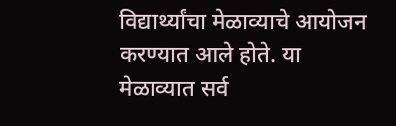विद्यार्थ्यांचा मेळाव्याचे आयोजन करण्यात आले होते. या मेळाव्यात सर्व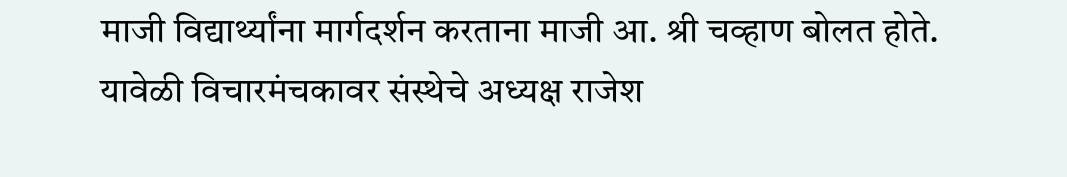माजी विद्यार्थ्यांना मार्गदर्शन करताना माजी आ. श्री चव्हाण बोलत होते.
यावेळी विचारमंचकावर संस्थेचे अध्यक्ष राजेश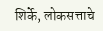शिर्के, लोकसत्ताचे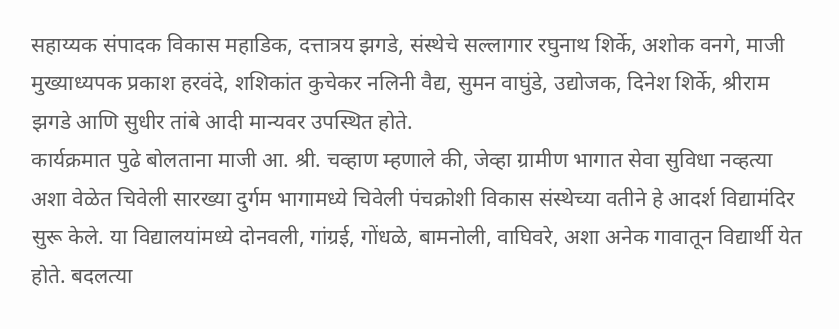सहाय्यक संपादक विकास महाडिक, दत्तात्रय झगडे, संस्थेचे सल्लागार रघुनाथ शिर्के, अशोक वनगे, माजी मुख्याध्यपक प्रकाश हरवंदे, शशिकांत कुचेकर नलिनी वैद्य, सुमन वाघुंडे, उद्योजक, दिनेश शिर्के, श्रीराम झगडे आणि सुधीर तांबे आदी मान्यवर उपस्थित होते.
कार्यक्रमात पुढे बोलताना माजी आ. श्री. चव्हाण म्हणाले की, जेव्हा ग्रामीण भागात सेवा सुविधा नव्हत्या अशा वेळेत चिवेली सारख्या दुर्गम भागामध्ये चिवेली पंचक्रोशी विकास संस्थेच्या वतीने हे आदर्श विद्यामंदिर सुरू केले. या विद्यालयांमध्ये दोनवली, गांग्रई, गोंधळे, बामनोली, वाघिवरे, अशा अनेक गावातून विद्यार्थी येत होते. बदलत्या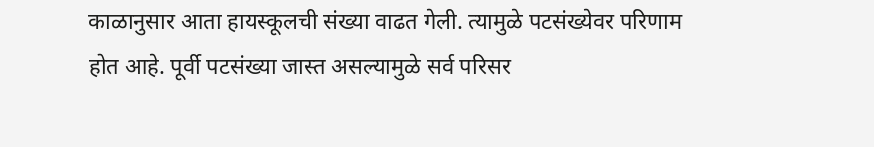काळानुसार आता हायस्कूलची संख्या वाढत गेली. त्यामुळे पटसंख्येवर परिणाम होत आहे. पूर्वी पटसंख्या जास्त असल्यामुळे सर्व परिसर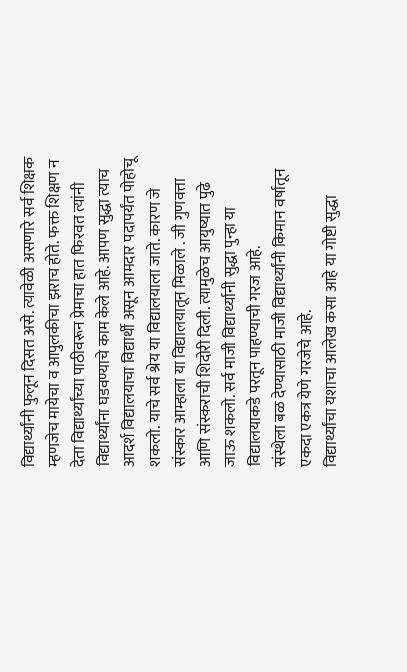विद्यार्थ्यांनी फुलून दिसत असे. त्यावेळी असणारे सर्व शिक्षक म्हणजेच मायेचा व आपुलकीचा झराच होते. फक्त शिक्षण न देता विद्यार्थ्यांच्या पाठीवरून प्रेमाचा हात फिरवत त्यांनी विद्यार्थ्यांना घडवण्याचे काम केले आहे. आपण सुद्धा त्याच आदर्श विद्यालयाचा विद्यार्थी असून आमदार पदापर्यंत पोहोचू शकलो. याचे सर्व श्रेय या विद्यालयाला जाते. कारण जे संस्कार आम्हाला या विद्यालयातून मिळाले . जी गुणवत्ता आणि संस्कराची शिदोरी दिली. त्यामुळेच आयुष्यात पुढे जाऊ शकलो. सर्व माजी विद्यार्थ्यानी सुद्धा पुन्हा या विद्यालयाकडे परतून पाहण्याची गरज आहे.
संस्थेला बळ देण्यासाठी माजी विद्यार्थ्यांनी किमान वर्षातून एकदा एकत्र येणे गरजेचे आहे.
विद्यार्थ्यांचा यशाचा आलेख कसा आहे या गोष्टी सुद्धा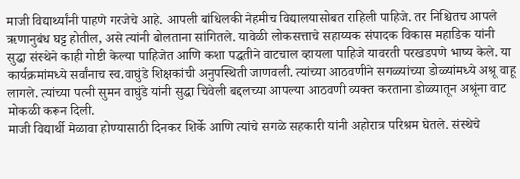माजी विद्यार्थ्यांनी पाहणे गरजेचे आहे. आपली बांधिलकी नेहमीच विद्यालयासोबत राहिली पाहिजे. तर निश्चितच आपले ऋणानुबंध घट्ट होतील, असे त्यांनी बोलताना सांगितले. यावेळी लोकसत्ताचे सहाय्यक संपादक विकास महाडिक यांनी सुद्धा संस्थेने काही गोष्टी केल्या पाहिजेत आणि कशा पद्धतीने वाटचाल व्हायला पाहिजे यावरती परखडपणे भाष्य केले. या कार्यक्रमांमध्ये सर्वांनाच स्व.वाघुंडे शिक्षकांची अनुपस्थिती जाणवली. त्यांच्या आठवणीने सगळ्यांच्या डोळ्यांमध्ये अश्रू वाहू लागले. त्यांच्या पत्नी सुमन वाघुंडे यांनी सुद्धा चिवेली बद्दलच्या आपल्या आठवणी व्यक्त करताना डोळ्यातून अश्रूंना वाट मोकळी करून दिली.
माजी विद्यार्थी मेळावा होण्यासाठी दिनकर शिर्के आणि त्यांचे सगळे सहकारी यांनी अहोरात्र परिश्रम घेतले. संस्थेचे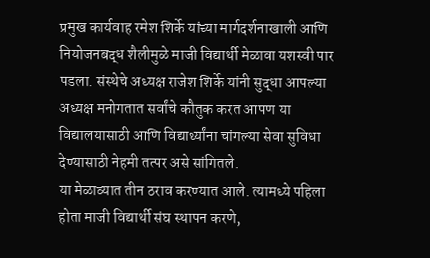प्रमुख कार्यवाह रमेश शिर्के यांच्या मार्गदर्शनाखाली आणि नियोजनबद्ध शैलीमुळे माजी विद्यार्थी मेळावा यशस्वी पार पडला. संस्थेचे अध्यक्ष राजेश शिर्के यांनी सुद्धा आपल्या अध्यक्ष मनोगतात सर्वांचे कौतुक करत आपण या विद्यालयासाठी आणि विद्यार्थ्यांना चांगल्या सेवा सुविधा देण्यासाठी नेहमी तत्पर असे सांगितले.
या मेळाव्यात तीन ठराव करण्यात आले. त्यामध्ये पहिला होता माजी विद्यार्थी संघ स्थापन करणे,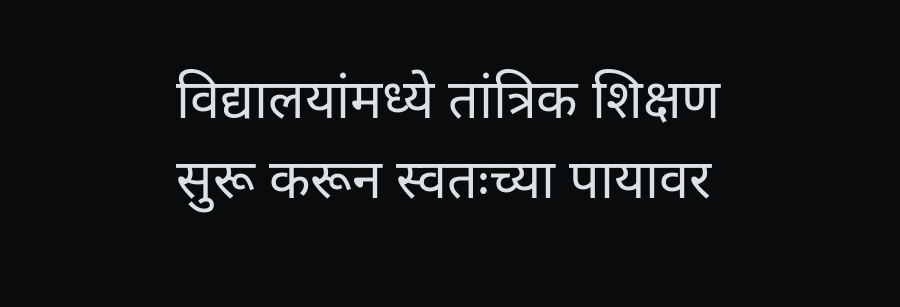विद्यालयांमध्ये तांत्रिक शिक्षण सुरू करून स्वतःच्या पायावर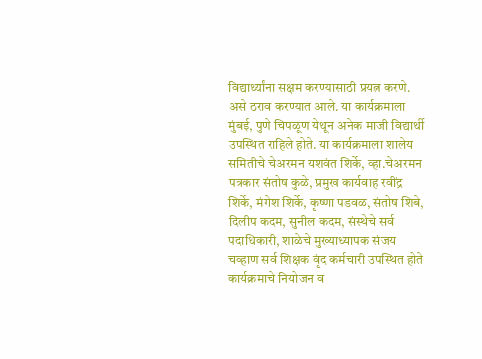विद्यार्थ्यांना सक्षम करण्यासाठी प्रयत्न करणे. असे ठराव करण्यात आले. या कार्यक्रमाला मुंबई, पुणे चिपळूण येथून अनेक माजी विद्यार्थी उपस्थित राहिले होते. या कार्यक्रमाला शालेय समितीचे चेअरमन यशवंत शिर्के, व्हा.चेअरमन पत्रकार संतोष कुळे, प्रमुख कार्यवाह रवींद्र शिर्के, मंगेश शिर्के, कृष्णा पडवळ, संतोष शिबे, दिलीप कदम, सुनील कदम, संस्थेचे सर्व पदाधिकारी, शाळेचे मुख्याध्यापक संजय चव्हाण सर्व शिक्षक वृंद कर्मचारी उपस्थित होते कार्यक्रमाचे नियोजन व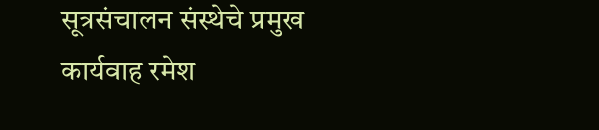सूत्रसंचालन संस्थेचे प्रमुख कार्यवाह रमेश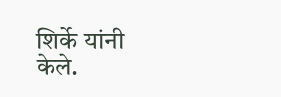शिर्के यांनी केले.